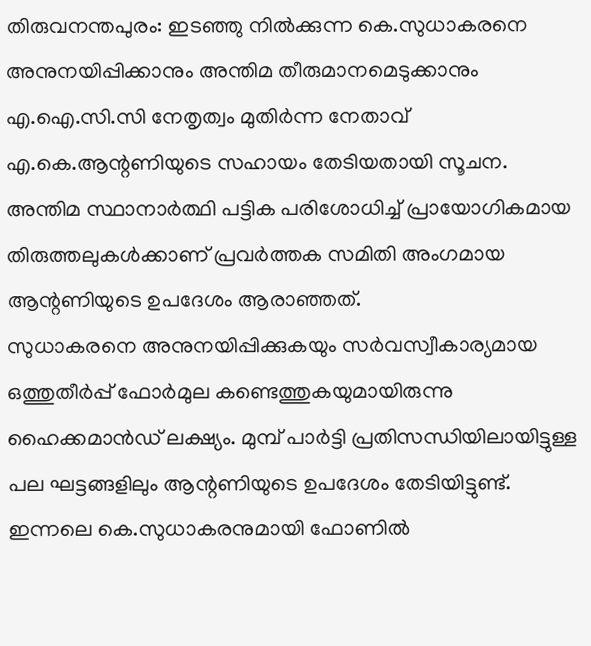തിരുവനന്തപുരം: ഇടഞ്ഞു നിൽക്കുന്ന കെ.സുധാകരനെ അനുനയിപ്പിക്കാനും അന്തിമ തീരുമാനമെടുക്കാനും എ.ഐ.സി.സി നേതൃത്വം മുതിർന്ന നേതാവ് എ.കെ.ആന്റണിയുടെ സഹായം തേടിയതായി സൂചന. അന്തിമ സ്ഥാനാർത്ഥി പട്ടിക പരിശോധിച്ച് പ്രായോഗികമായ തിരുത്തലുകൾക്കാണ് പ്രവർത്തക സമിതി അംഗമായ ആന്റണിയുടെ ഉപദേശം ആരാഞ്ഞത്.
സുധാകരനെ അനുനയിപ്പിക്കുകയും സർവസ്വീകാര്യമായ ഒത്തുതീർപ്പ് ഫോർമുല കണ്ടെത്തുകയുമായിരുന്നു ഹൈക്കമാൻഡ് ലക്ഷ്യം. മുമ്പ് പാർട്ടി പ്രതിസന്ധിയിലായിട്ടുള്ള പല ഘട്ടങ്ങളിലും ആന്റണിയുടെ ഉപദേശം തേടിയിട്ടുണ്ട്. ഇന്നലെ കെ.സുധാകരനുമായി ഫോണിൽ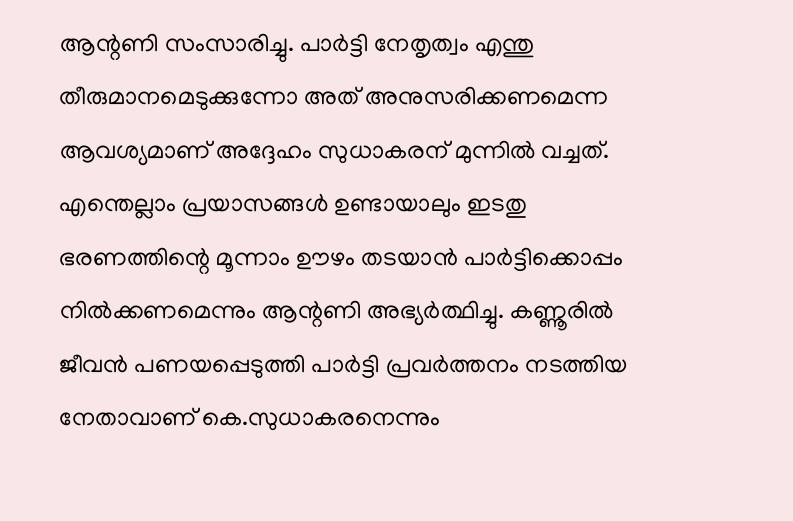ആന്റണി സംസാരിച്ചു. പാർട്ടി നേതൃത്വം എന്തു തീരുമാനമെടുക്കുന്നോ അത് അനുസരിക്കണമെന്ന ആവശ്യമാണ് അദ്ദേഹം സുധാകരന് മുന്നിൽ വച്ചത്.
എന്തെല്ലാം പ്രയാസങ്ങൾ ഉണ്ടായാലും ഇടതു ഭരണത്തിന്റെ മൂന്നാം ഊഴം തടയാൻ പാർട്ടിക്കൊപ്പം നിൽക്കണമെന്നും ആന്റണി അഭ്യർത്ഥിച്ചു. കണ്ണൂരിൽ ജീവൻ പണയപ്പെടുത്തി പാർട്ടി പ്രവർത്തനം നടത്തിയ നേതാവാണ് കെ.സുധാകരനെന്നും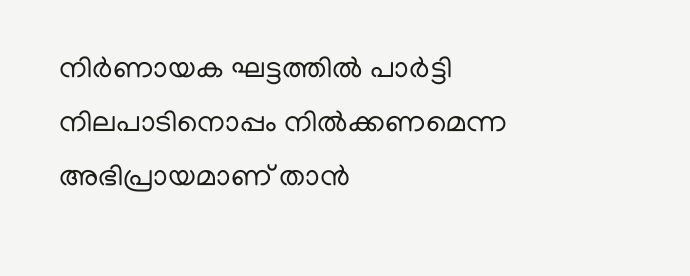നിർണായക ഘട്ടത്തിൽ പാർട്ടി നിലപാടിനൊപ്പം നിൽക്കണമെന്ന അഭിപ്രായമാണ് താൻ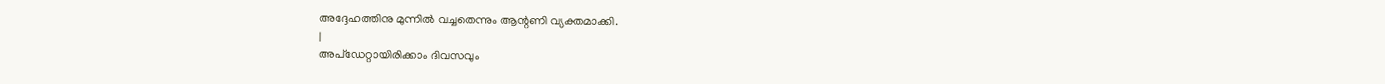അദ്ദേഹത്തിനു മുന്നിൽ വച്ചതെന്നും ആന്റണി വ്യക്തമാക്കി.
|
അപ്ഡേറ്റായിരിക്കാം ദിവസവും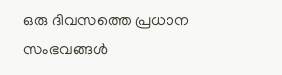ഒരു ദിവസത്തെ പ്രധാന സംഭവങ്ങൾ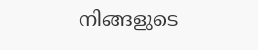നിങ്ങളുടെ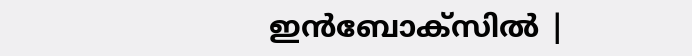ഇൻബോക്സിൽ |